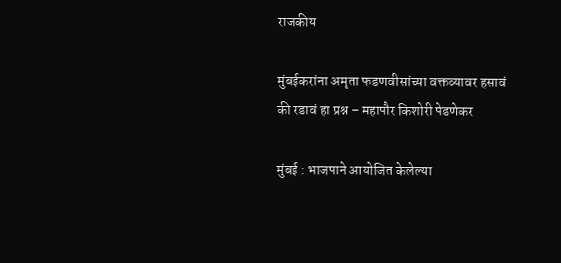राजकीय

मुंबईकरांना अमृता फडणवीसांच्या वक्तव्यावर हसावं की रडावं हा प्रश्न – महापौर किशोरी पेडणेकर

मुंबई : भाजपाने आयोजित केलेल्या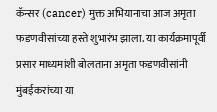कॅन्सर (cancer) मुक्त अभियानाचा आज अमृता फडणवीसांच्या हस्ते शुभारंभ झाला. या कार्यक्रमापूर्वी प्रसार माध्यमांशी बोलताना अमृता फडणवीसांनी मुंबईकरांच्या या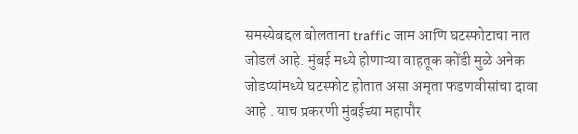समस्येबद्दल बोलताना traffic जाम आणि घटस्फोटाचा नात जोडलं आहे. मुंबई मध्ये होणाऱ्या वाहतूक कोंडी मुळे अनेक जोडप्यांमध्ये घटस्फोट होतात असा अमृता फडणवीसांचा दावा आहे . याच प्रकरणी मुंबईच्या महापौर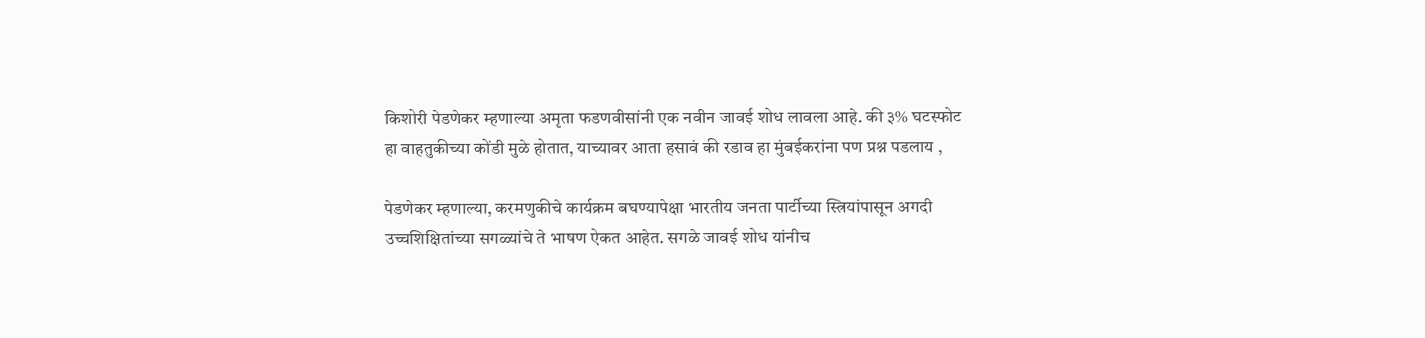किशोरी पेडणेकर म्हणाल्या अमृता फडणवीसांनी एक नवीन जावई शोध लावला आहे. की ३% घटस्फोट हा वाहतुकीच्या कोंडी मुळे होतात, याच्यावर आता हसावं की रडाव हा मुंबईकरांना पण प्रश्न पडलाय ,

पेडणेकर म्हणाल्या, करमणुकीचे कार्यक्रम बघण्यापेक्षा भारतीय जनता पार्टीच्या स्त्रियांपासून अगदी उच्चशिक्षितांच्या सगळ्यांचे ते भाषण ऐकत आहेत. सगळे जावई शोध यांनीच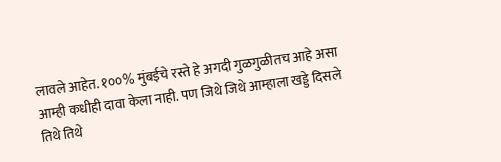लावले आहेत. १००% मुंबईचे रस्ते हे अगदी गुळगुळीतच आहे असा आम्ही कधीही दावा केला नाही. पण जिथे जिथे आम्हाला खड्डे दिसले तिथे तिथे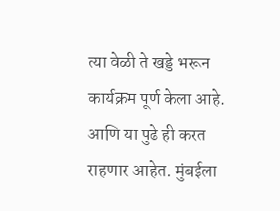त्या वेळी ते खड्डे भरून कार्यक्रम पूर्ण केला आहे. आणि या पुढे ही करत राहणार आहेत. मुंबईला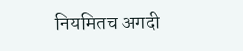नियमितच अगदी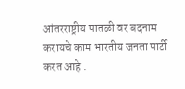आंतरराष्ट्रीय पातळी वर बदनाम करायचे काम भारतीय जनता पार्टी करत आहे .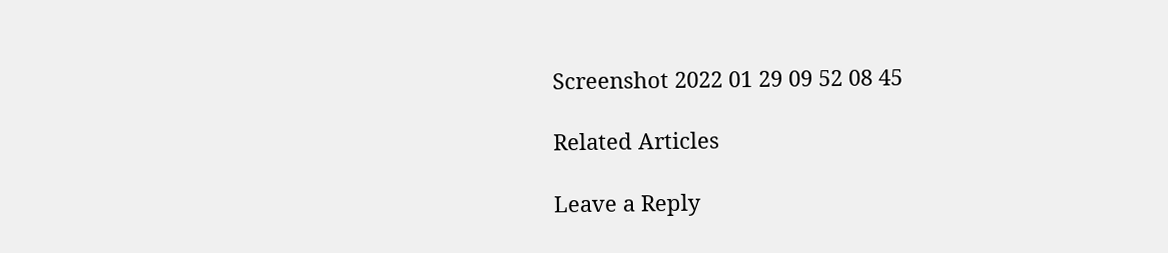Screenshot 2022 01 29 09 52 08 45

Related Articles

Leave a Reply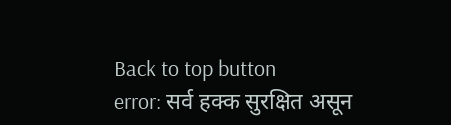Back to top button
error: सर्व हक्क सुरक्षित असून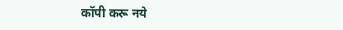कॉपी करू नये